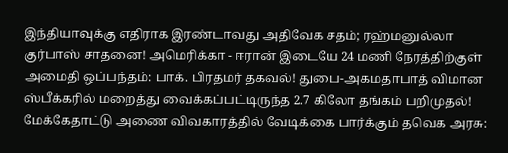இந்தியாவுக்கு எதிராக இரண்டாவது அதிவேக சதம்; ரஹ்மனுல்லா குர்பாஸ் சாதனை! அமெரிக்கா - ஈரான் இடையே 24 மணி நேரத்திற்குள் அமைதி ஒப்பந்தம்: பாக். பிரதமர் தகவல்! துபை-அகமதாபாத் விமான ஸ்பீக்கரில் மறைத்து வைக்கப்பட்டிருந்த 2.7 கிலோ தங்கம் பறிமுதல்! மேக்கேதாட்டு அணை விவகாரத்தில் வேடிக்கை பார்க்கும் தவெக அரசு: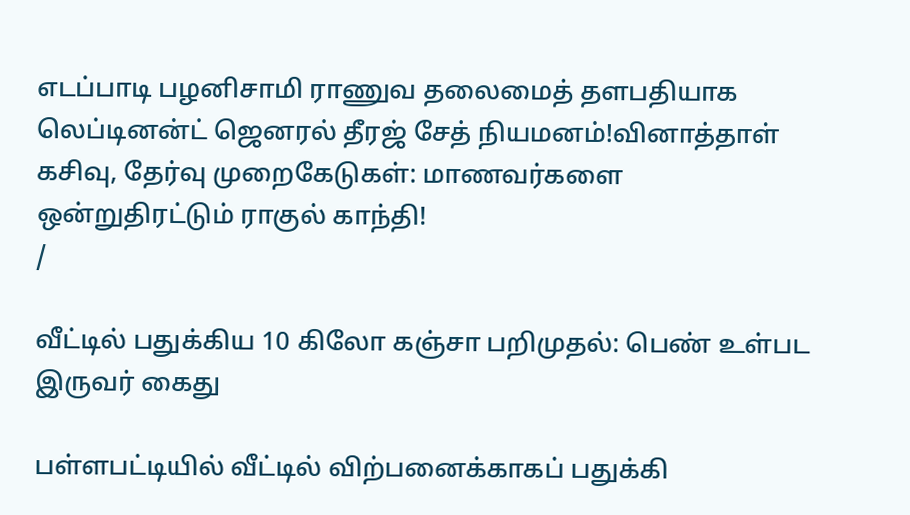எடப்பாடி பழனிசாமி ராணுவ தலைமைத் தளபதியாக லெப்டினன்ட் ஜெனரல் தீரஜ் சேத் நியமனம்!வினாத்தாள் கசிவு, தேர்வு முறைகேடுகள்: மாணவர்களை ஒன்றுதிரட்டும் ராகுல் காந்தி!
/

வீட்டில் பதுக்கிய 10 கிலோ கஞ்சா பறிமுதல்: பெண் உள்பட இருவர் கைது

பள்ளபட்டியில் வீட்டில் விற்பனைக்காகப் பதுக்கி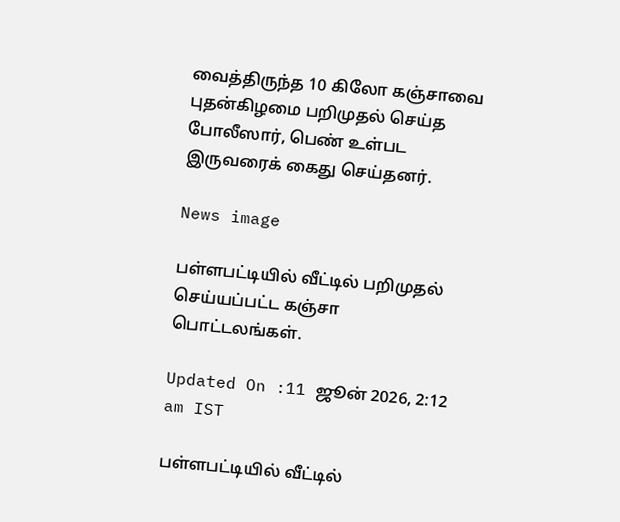வைத்திருந்த 10 கிலோ கஞ்சாவை புதன்கிழமை பறிமுதல் செய்த போலீஸார், பெண் உள்பட இருவரைக் கைது செய்தனர்.

News image

பள்ளபட்டியில் வீட்டில் பறிமுதல் செய்யப்பட்ட கஞ்சா பொட்டலங்கள்.

Updated On :11 ஜூன் 2026, 2:12 am IST

பள்ளபட்டியில் வீட்டில்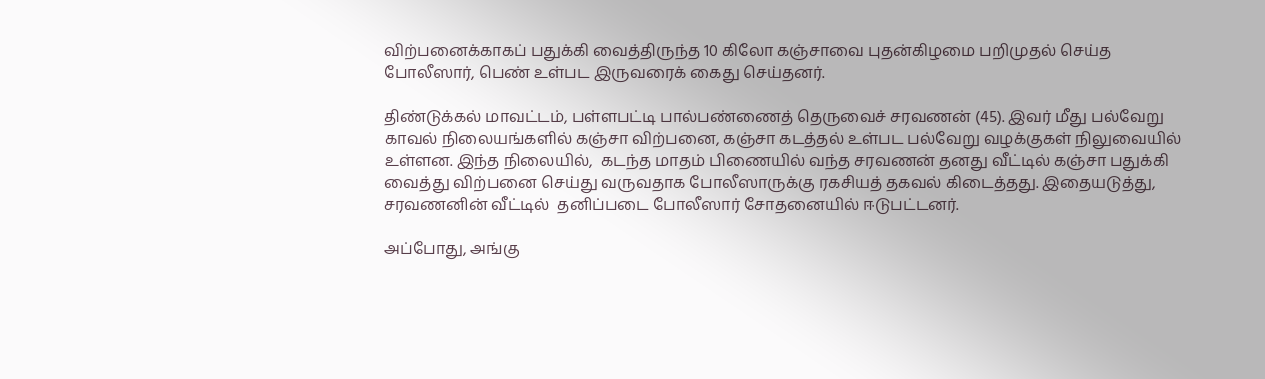விற்பனைக்காகப் பதுக்கி வைத்திருந்த 10 கிலோ கஞ்சாவை புதன்கிழமை பறிமுதல் செய்த போலீஸார், பெண் உள்பட இருவரைக் கைது செய்தனர்.

திண்டுக்கல் மாவட்டம், பள்ளபட்டி பால்பண்ணைத் தெருவைச் சரவணன் (45). இவர் மீது பல்வேறு காவல் நிலையங்களில் கஞ்சா விற்பனை, கஞ்சா கடத்தல் உள்பட பல்வேறு வழக்குகள் நிலுவையில் உள்ளன. இந்த நிலையில்,  கடந்த மாதம் பிணையில் வந்த சரவணன் தனது வீட்டில் கஞ்சா பதுக்கி வைத்து விற்பனை செய்து வருவதாக போலீஸாருக்கு ரகசியத் தகவல் கிடைத்தது. இதையடுத்து,  சரவணனின் வீட்டில்  தனிப்படை போலீஸார் சோதனையில் ஈடுபட்டனர்.

அப்போது, அங்கு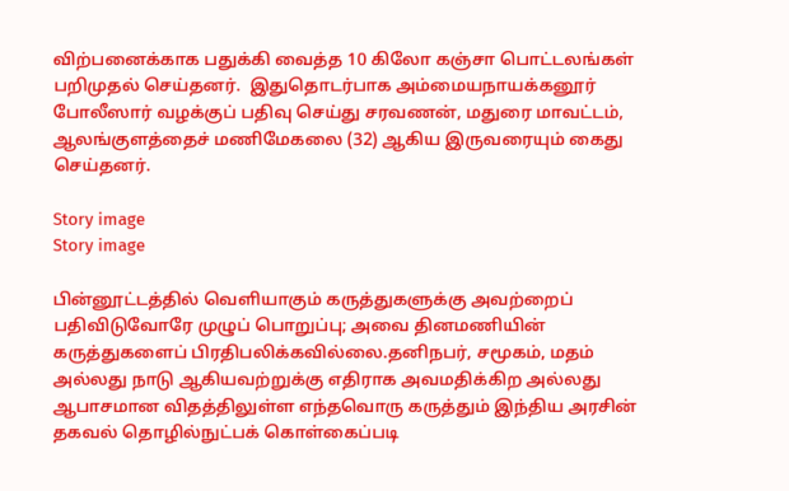விற்பனைக்காக பதுக்கி வைத்த 10 கிலோ கஞ்சா பொட்டலங்கள் பறிமுதல் செய்தனர்.  இதுதொடர்பாக அம்மையநாயக்கனூர் போலீஸார் வழக்குப் பதிவு செய்து சரவணன், மதுரை மாவட்டம், ஆலங்குளத்தைச் மணிமேகலை (32) ஆகிய இருவரையும் கைது செய்தனர்.

Story image
Story image

பின்னூட்டத்தில் வெளியாகும் கருத்துகளுக்கு அவற்றைப் பதிவிடுவோரே முழுப் பொறுப்பு; அவை தினமணியின் கருத்துகளைப் பிரதிபலிக்கவில்லை.தனிநபர், சமூகம், மதம் அல்லது நாடு ஆகியவற்றுக்கு எதிராக அவமதிக்கிற அல்லது ஆபாசமான விதத்திலுள்ள எந்தவொரு கருத்தும் இந்திய அரசின் தகவல் தொழில்நுட்பக் கொள்கைப்படி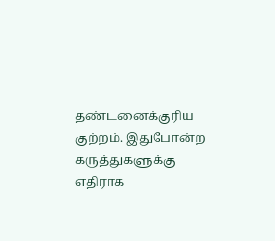தண்டனைக்குரிய குற்றம். இதுபோன்ற கருத்துகளுக்கு எதிராக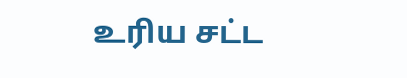உரிய சட்ட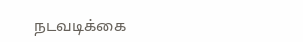நடவடிக்கை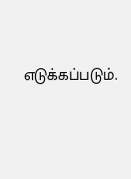எடுக்கப்படும்.